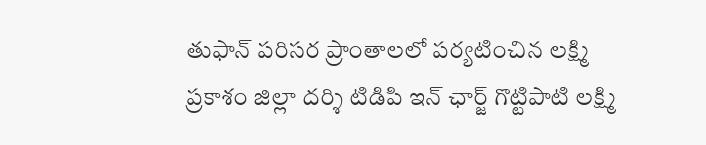తుఫాన్ పరిసర ప్రాంతాలలో పర్యటించిన లక్ష్మి
ప్రకాశం జిల్లా దర్శి టిడిపి ఇన్ ఛార్జ్ గొట్టిపాటి లక్ష్మి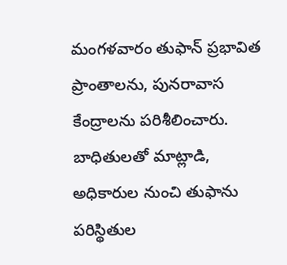మంగళవారం తుఫాన్ ప్రభావిత ప్రాంతాలను, పునరావాస కేంద్రాలను పరిశీలించారు. బాధితులతో మాట్లాడి, అధికారుల నుంచి తుఫాను పరిస్థితుల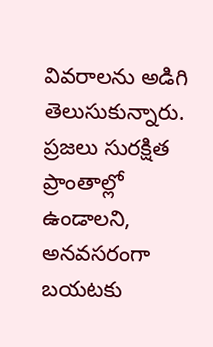వివరాలను అడిగి తెలుసుకున్నారు. ప్రజలు సురక్షిత ప్రాంతాల్లో ఉండాలని, అనవసరంగా బయటకు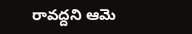రావద్దని ఆమె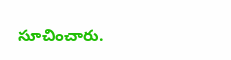సూచించారు.